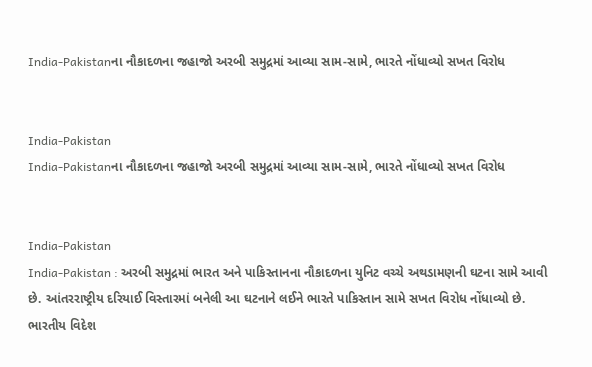India-Pakistanના નૌકાદળના જહાજો અરબી સમુદ્રમાં આવ્યા સામ-સામે, ભારતે નોંધાવ્યો સખત વિરોધ


India-Pakistan
India-Pakistanના નૌકાદળના જહાજો અરબી સમુદ્રમાં આવ્યા સામ-સામે, ભારતે નોંધાવ્યો સખત વિરોધ


India-Pakistan
India-Pakistan : અરબી સમુદ્રમાં ભારત અને પાકિસ્તાનના નૌકાદળના યુનિટ વચ્ચે અથડામણની ઘટના સામે આવી છે. આંતરરાષ્ટ્રીય દરિયાઈ વિસ્તારમાં બનેલી આ ઘટનાને લઈને ભારતે પાકિસ્તાન સામે સખત વિરોધ નોંધાવ્યો છે. ભારતીય વિદેશ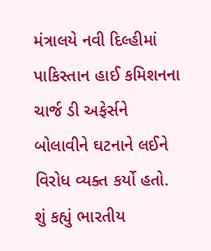મંત્રાલયે નવી દિલ્હીમાં પાકિસ્તાન હાઈ કમિશનના ચાર્જ ડી અફેર્સને બોલાવીને ઘટનાને લઈને વિરોધ વ્યક્ત કર્યો હતો.
શું કહ્યું ભારતીય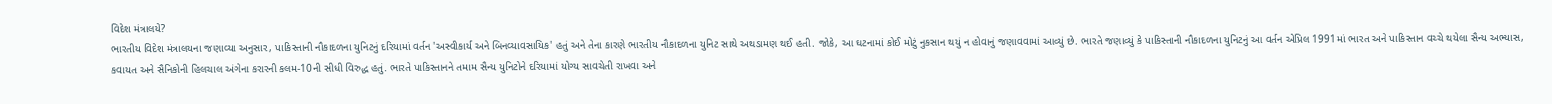વિદેશ મંત્રાલયે?
ભારતીય વિદેશ મંત્રાલયના જણાવ્યા અનુસાર, પાકિસ્તાની નૌકાદળના યુનિટનું દરિયામાં વર્તન 'અસ્વીકાર્ય અને બિનવ્યાવસાયિક' હતું અને તેના કારણે ભારતીય નૌકાદળના યુનિટ સાથે અથડામણ થઈ હતી. જોકે, આ ઘટનામાં કોઈ મોટું નુકસાન થયું ન હોવાનું જણાવવામાં આવ્યું છે. ભારતે જણાવ્યું કે પાકિસ્તાની નૌકાદળના યુનિટનું આ વર્તન એપ્રિલ 1991માં ભારત અને પાકિસ્તાન વચ્ચે થયેલા સૈન્ય અભ્યાસ, કવાયત અને સૈનિકોની હિલચાલ અંગેના કરારની કલમ-10ની સીધી વિરુદ્ધ હતું. ભારતે પાકિસ્તાનને તમામ સૈન્ય યુનિટોને દરિયામાં યોગ્ય સાવચેતી રાખવા અને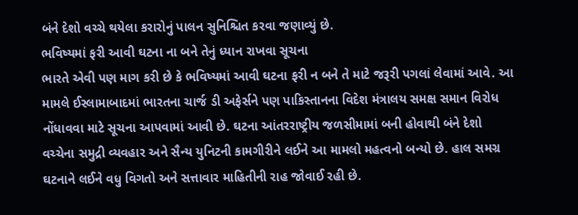બંને દેશો વચ્ચે થયેલા કરારોનું પાલન સુનિશ્ચિત કરવા જણાવ્યું છે.
ભવિષ્યમાં ફરી આવી ઘટના ના બને તેનું ધ્યાન રાખવા સૂચના
ભારતે એવી પણ માગ કરી છે કે ભવિષ્યમાં આવી ઘટના ફરી ન બને તે માટે જરૂરી પગલાં લેવામાં આવે. આ મામલે ઈસ્લામાબાદમાં ભારતના ચાર્જ ડી અફેર્સને પણ પાકિસ્તાનના વિદેશ મંત્રાલય સમક્ષ સમાન વિરોધ નોંધાવવા માટે સૂચના આપવામાં આવી છે. ઘટના આંતરરાષ્ટ્રીય જળસીમામાં બની હોવાથી બંને દેશો વચ્ચેના સમુદ્રી વ્યવહાર અને સૈન્ય યુનિટની કામગીરીને લઈને આ મામલો મહત્વનો બન્યો છે. હાલ સમગ્ર ઘટનાને લઈને વધુ વિગતો અને સત્તાવાર માહિતીની રાહ જોવાઈ રહી છે.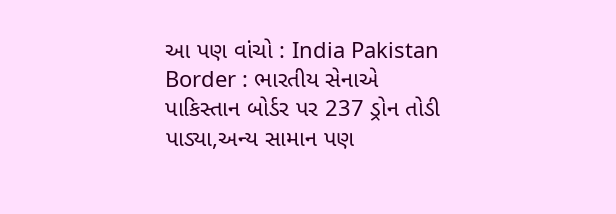આ પણ વાંચો : India Pakistan Border : ભારતીય સેનાએ પાકિસ્તાન બોર્ડર પર 237 ડ્રોન તોડી પાડ્યા,અન્ય સામાન પણ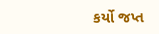કર્યો જપ્ત